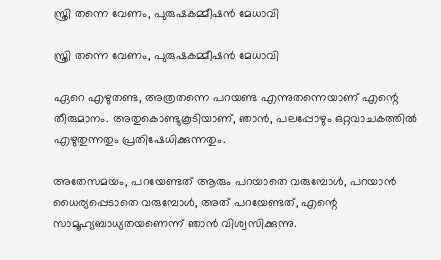സ്ത്രി തന്നെ വേണം, പുരുഷകമ്മീഷൻ മേധാവി

സ്ത്രി തന്നെ വേണം, പുരുഷകമ്മീഷൻ മേധാവി

ഏറെ എഴുതണ്ട, അത്രതന്നെ പറയണ്ട എന്നുതന്നെയാണ് എന്റെ തീരുമാനം. അതുകൊണ്ടുകൂടിയാണ്, ഞാൻ, പലപ്പോഴും ഒറ്റവാചകത്തിൽ എഴുതുന്നതും പ്രതിഷേധിക്കുന്നതും.

അതേസമയം, പറയേണ്ടത് ആരും പറയാതെ വരുമ്പോൾ, പറയാൻ ധൈര്യപ്പെടാതെ വരുമ്പോൾ, അത് പറയേണ്ടത്, എന്റെ സാമൂഹ്യബാധ്യതയണെന്ന് ഞാൻ വിശ്വസിക്കുന്നു.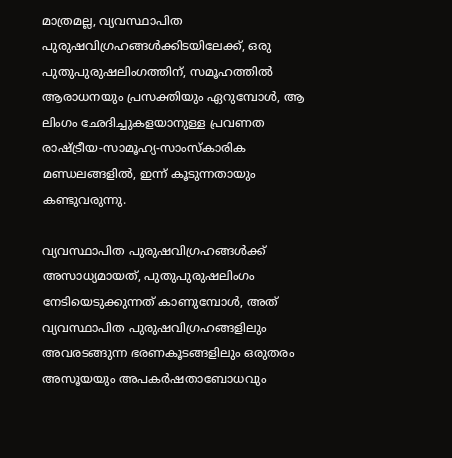മാത്രമല്ല, വ്യവസ്ഥാപിത പുരുഷവിഗ്രഹങ്ങൾക്കിടയിലേക്ക്, ഒരു പുതുപുരുഷലിംഗത്തിന്, സമൂഹത്തിൽ ആരാധനയും പ്രസക്തിയും ഏറുമ്പോൾ, ആ ലിംഗം ഛേദിച്ചുകളയാനുള്ള പ്രവണത രാഷ്ട്രീയ-സാമൂഹ്യ-സാംസ്കാരിക മണ്ഡലങ്ങളിൽ, ഇന്ന് കൂടുന്നതായും കണ്ടുവരുന്നു.

വ്യവസ്ഥാപിത പുരുഷവിഗ്രഹങ്ങൾക്ക് അസാധ്യമായത്, പുതുപുരുഷലിംഗം നേടിയെടുക്കുന്നത് കാണുമ്പോൾ, അത് വ്യവസ്ഥാപിത പുരുഷവിഗ്രഹങ്ങളിലും അവരടങ്ങുന്ന ഭരണകൂടങ്ങളിലും ഒരുതരം അസൂയയും അപകർഷതാബോധവും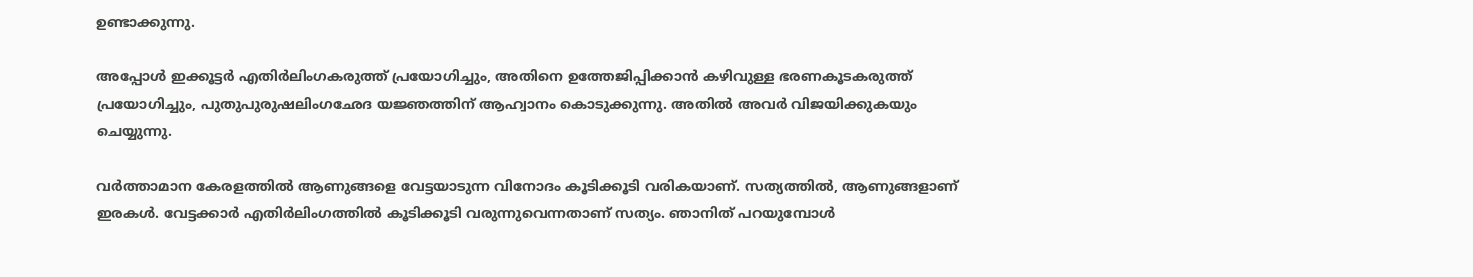ഉണ്ടാക്കുന്നു.

അപ്പോൾ ഇക്കൂട്ടർ എതിർലിംഗകരുത്ത് പ്രയോഗിച്ചും, അതിനെ ഉത്തേജിപ്പിക്കാൻ കഴിവുള്ള ഭരണകൂടകരുത്ത് പ്രയോഗിച്ചും, പുതുപുരുഷലിംഗഛേദ യജ്ഞത്തിന് ആഹ്വാനം കൊടുക്കുന്നു. അതിൽ അവർ വിജയിക്കുകയും ചെയ്യുന്നു.

വർത്താമാന കേരളത്തിൽ ആണുങ്ങളെ വേട്ടയാടുന്ന വിനോദം കൂടിക്കൂടി വരികയാണ്. സത്യത്തിൽ, ആണുങ്ങളാണ് ഇരകൾ. വേട്ടക്കാർ എതിർലിംഗത്തിൽ കൂടിക്കൂടി വരുന്നുവെന്നതാണ് സത്യം. ഞാനിത് പറയുമ്പോൾ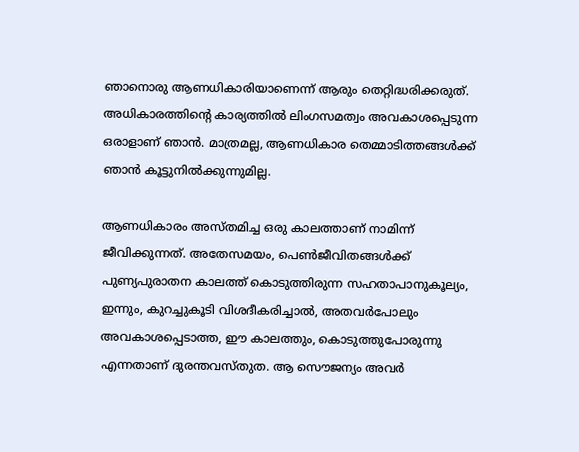ഞാനൊരു ആണധികാരിയാണെന്ന് ആരും തെറ്റിദ്ധരിക്കരുത്. അധികാരത്തിന്റെ കാര്യത്തിൽ ലിംഗസമത്വം അവകാശപ്പെടുന്ന ഒരാളാണ് ഞാൻ. മാത്രമല്ല, ആണധികാര തെമ്മാടിത്തങ്ങൾക്ക് ഞാൻ കൂട്ടുനിൽക്കുന്നുമില്ല.

ആണധികാരം അസ്തമിച്ച ഒരു കാലത്താണ് നാമിന്ന് ജീവിക്കുന്നത്. അതേസമയം, പെൺജീവിതങ്ങൾക്ക് പുണ്യപുരാതന കാലത്ത് കൊടുത്തിരുന്ന സഹതാപാനുകൂല്യം, ഇന്നും, കുറച്ചുകൂടി വിശദീകരിച്ചാൽ, അതവർപോലും അവകാശപ്പെടാത്ത, ഈ കാലത്തും, കൊടുത്തുപോരുന്നു എന്നതാണ് ദുരന്തവസ്തുത. ആ സൌജന്യം അവർ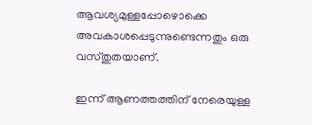ആവശ്യമുള്ളപ്പോഴൊക്കെ അവകാശപ്പെടുന്നുണ്ടെന്നതും ഒരു വസ്തുതയാണ്.

ഇന്ന് ആണത്തത്തിന് നേരെയുള്ള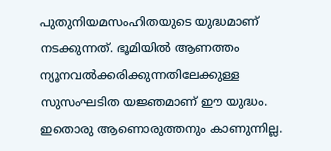പുതുനിയമസംഹിതയുടെ യുദ്ധമാണ് നടക്കുന്നത്. ഭൂമിയിൽ ആണത്തം ന്യൂനവൽക്കരിക്കുന്നതിലേക്കുള്ള സുസംഘടിത യജ്ഞമാണ് ഈ യുദ്ധം. ഇതൊരു ആണൊരുത്തനും കാണുന്നില്ല.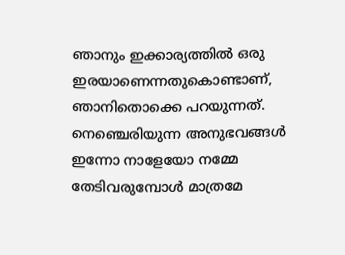ഞാനും ഇക്കാര്യത്തിൽ ഒരു ഇരയാണെന്നതുകൊണ്ടാണ്, ഞാനിതൊക്കെ പറയുന്നത്. നെഞ്ചെരിയുന്ന അനുഭവങ്ങൾ ഇന്നോ നാളേയോ നമ്മേ തേടിവരുമ്പോൾ മാത്രമേ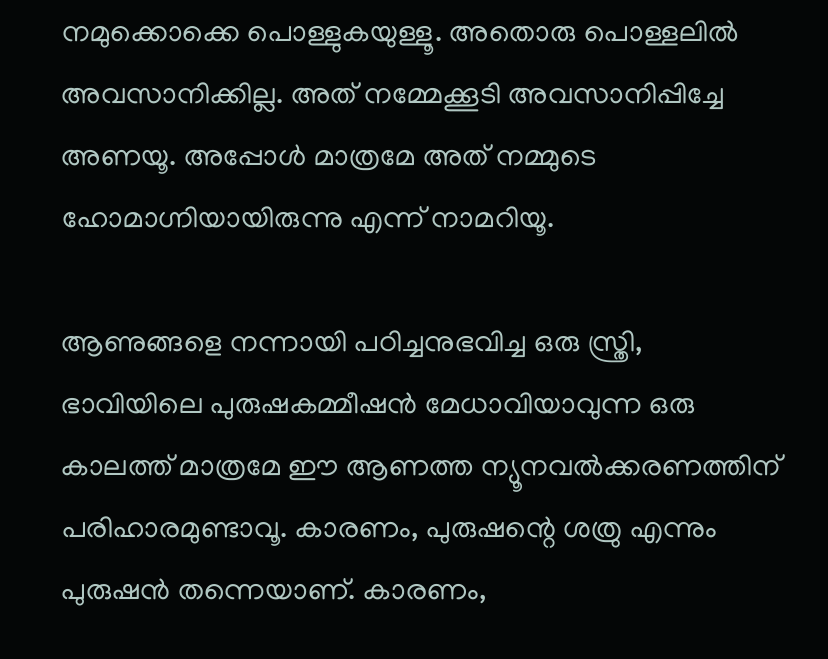നമുക്കൊക്കെ പൊള്ളുകയുള്ളൂ. അതൊരു പൊള്ളലിൽ അവസാനിക്കില്ല. അത് നമ്മേക്കൂടി അവസാനിപ്പിച്ചേ അണയൂ. അപ്പോൾ മാത്രമേ അത് നമ്മുടെ ഹോമാഗ്നിയായിരുന്നു എന്ന് നാമറിയൂ.

ആണുങ്ങളെ നന്നായി പഠിച്ചനുഭവിച്ച ഒരു സ്ത്രി, ഭാവിയിലെ പുരുഷകമ്മീഷൻ മേധാവിയാവുന്ന ഒരു കാലത്ത് മാത്രമേ ഈ ആണത്ത ന്യൂനവൽക്കരണത്തിന് പരിഹാരമുണ്ടാവൂ. കാരണം, പുരുഷന്റെ ശത്രു എന്നും പുരുഷൻ തന്നെയാണ്. കാരണം,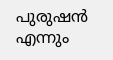പുരുഷൻ എന്നും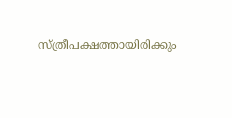സ്ത്രീപക്ഷത്തായിരിക്കും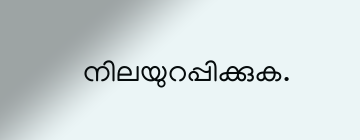നിലയുറപ്പിക്കുക.